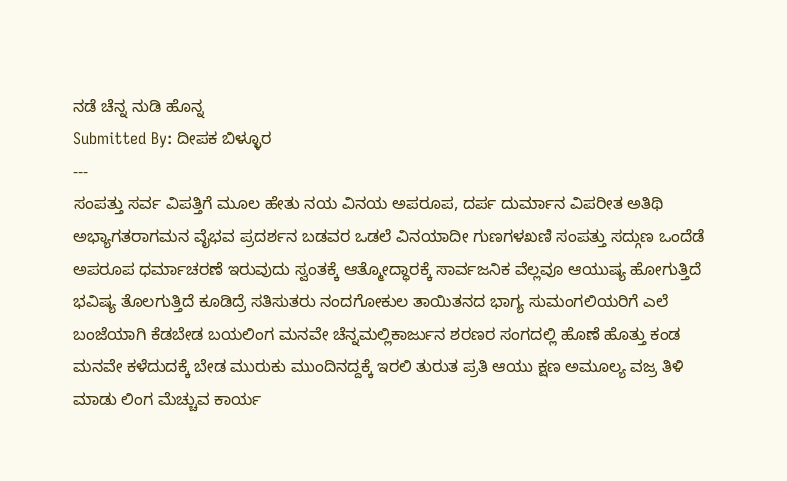ನಡೆ ಚೆನ್ನ ನುಡಿ ಹೊನ್ನ
Submitted By: ದೀಪಕ ಬಿಳ್ಳೂರ
---
ಸಂಪತ್ತು ಸರ್ವ ವಿಪತ್ತಿಗೆ ಮೂಲ ಹೇತು ನಯ ವಿನಯ ಅಪರೂಪ, ದರ್ಪ ದುರ್ಮಾನ ವಿಪರೀತ ಅತಿಥಿ ಅಭ್ಯಾಗತರಾಗಮನ ವೈಭವ ಪ್ರದರ್ಶನ ಬಡವರ ಒಡಲೆ ವಿನಯಾದೀ ಗುಣಗಳಖಣಿ ಸಂಪತ್ತು ಸದ್ಗುಣ ಒಂದೆಡೆ ಅಪರೂಪ ಧರ್ಮಾಚರಣೆ ಇರುವುದು ಸ್ವಂತಕ್ಕೆ ಆತ್ಮೋದ್ಧಾರಕ್ಕೆ ಸಾರ್ವಜನಿಕ ವೆಲ್ಲವೂ ಆಯುಷ್ಯ ಹೋಗುತ್ತಿದೆ ಭವಿಷ್ಯ ತೊಲಗುತ್ತಿದೆ ಕೂಡಿದ್ರೆ ಸತಿಸುತರು ನಂದಗೋಕುಲ ತಾಯಿತನದ ಭಾಗ್ಯ ಸುಮಂಗಲಿಯರಿಗೆ ಎಲೆ ಬಂಜೆಯಾಗಿ ಕೆಡಬೇಡ ಬಯಲಿಂಗ ಮನವೇ ಚೆನ್ನಮಲ್ಲಿಕಾರ್ಜುನ ಶರಣರ ಸಂಗದಲ್ಲಿ ಹೊಣೆ ಹೊತ್ತು ಕಂಡ ಮನವೇ ಕಳೆದುದಕ್ಕೆ ಬೇಡ ಮುರುಕು ಮುಂದಿನದ್ದಕ್ಕೆ ಇರಲಿ ತುರುತ ಪ್ರತಿ ಆಯು ಕ್ಷಣ ಅಮೂಲ್ಯ ವಜ್ರ ತಿಳಿ ಮಾಡು ಲಿಂಗ ಮೆಚ್ಚುವ ಕಾರ್ಯ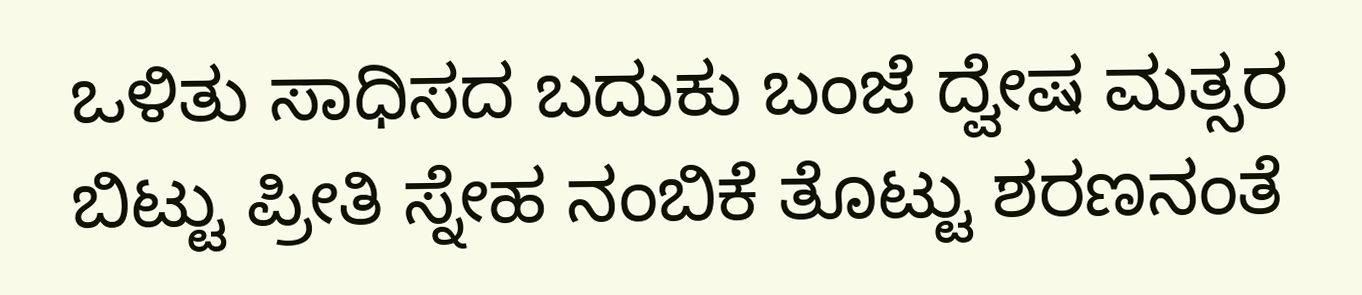ಒಳಿತು ಸಾಧಿಸದ ಬದುಕು ಬಂಜೆ ದ್ವೇಷ ಮತ್ಸರ ಬಿಟ್ಟು ಪ್ರೀತಿ ಸ್ನೇಹ ನಂಬಿಕೆ ತೊಟ್ಟು ಶರಣನಂತೆ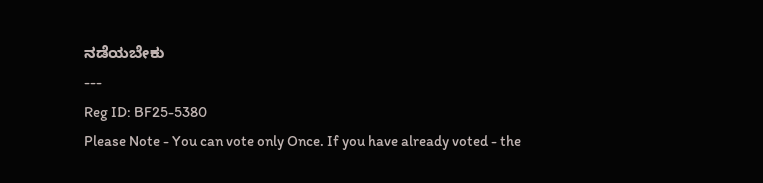ನಡೆಯಬೇಕು
---
Reg ID: BF25-5380
Please Note - You can vote only Once. If you have already voted - the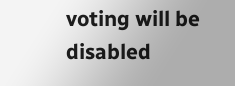voting will be disabled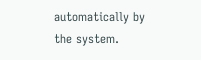automatically by the system.